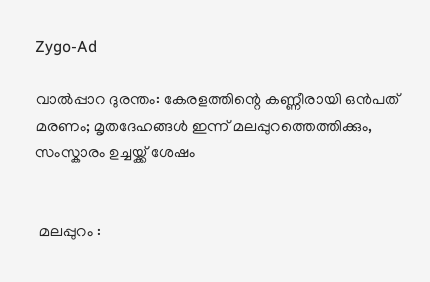Zygo-Ad

വാൽപ്പാറ ദുരന്തം: കേരളത്തിന്റെ കണ്ണീരായി ഒൻപത് മരണം; മൃതദേഹങ്ങൾ ഇന്ന് മലപ്പുറത്തെത്തിക്കും, സംസ്കാരം ഉച്ചയ്ക്ക് ശേഷം


 മലപ്പുറം :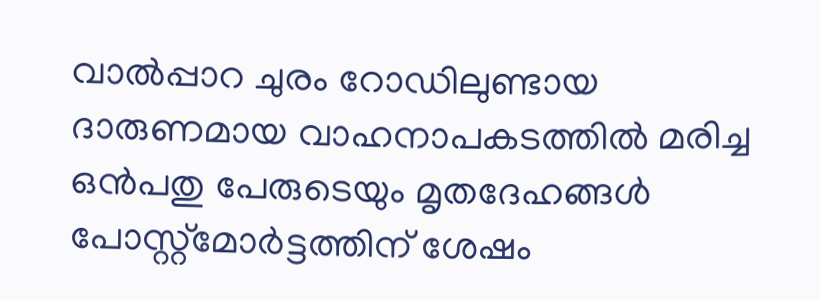വാൽപ്പാറ ചുരം റോഡിലുണ്ടായ ദാരുണമായ വാഹനാപകടത്തിൽ മരിച്ച ഒൻപതു പേരുടെയും മൃതദേഹങ്ങൾ പോസ്റ്റ്‌മോർട്ടത്തിന് ശേഷം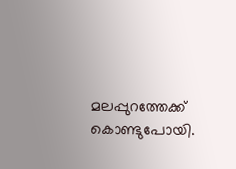മലപ്പുറത്തേക്ക് കൊണ്ടുപോയി.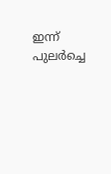ഇന്ന് പുലർച്ചെ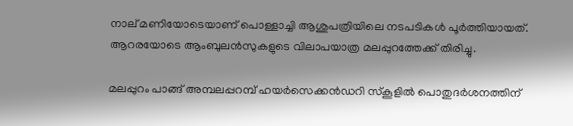നാല് മണിയോടെയാണ് പൊള്ളാച്ചി ആശുപത്രിയിലെ നടപടികൾ പൂർത്തിയായത്. ആറരയോടെ ആംബുലൻസുകളുടെ വിലാപയാത്ര മലപ്പുറത്തേക്ക് തിരിച്ചു.

മലപ്പുറം പാങ്ങ് അമ്പലപ്പറമ്പ് ഹയർസെക്കൻഡറി സ്കൂളിൽ പൊതുദർശനത്തിന്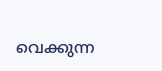വെക്കുന്ന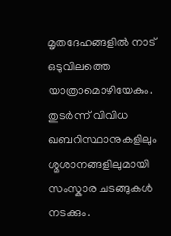മൃതദേഹങ്ങളിൽ നാട് ഒടുവിലത്തെ യാത്രാമൊഴിയേകും. തുടർന്ന് വിവിധ ഖബറിസ്ഥാനുകളിലും ശ്മശാനങ്ങളിലുമായി സംസ്കാര ചടങ്ങുകൾ നടക്കും.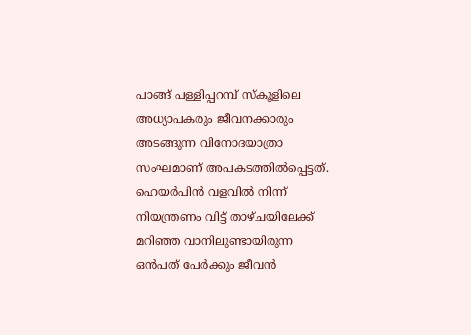പാങ്ങ് പള്ളിപ്പറമ്പ് സ്കൂളിലെ അധ്യാപകരും ജീവനക്കാരും അടങ്ങുന്ന വിനോദയാത്രാ സംഘമാണ് അപകടത്തിൽപ്പെട്ടത്. ഹെയർപിൻ വളവിൽ നിന്ന് നിയന്ത്രണം വിട്ട് താഴ്ചയിലേക്ക് മറിഞ്ഞ വാനിലുണ്ടായിരുന്ന ഒൻപത് പേർക്കും ജീവൻ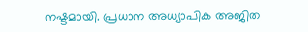നഷ്ടമായി. പ്രധാന അധ്യാപിക അജിത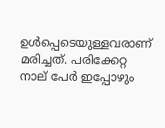ഉൾപ്പെടെയുള്ളവരാണ് മരിച്ചത്. പരിക്കേറ്റ നാല് പേർ ഇപ്പോഴും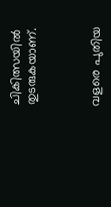ചികിത്സയിൽ തുടരുകയാണ്.



വളരെ പുതിയ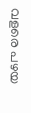വളരെ പഴയ